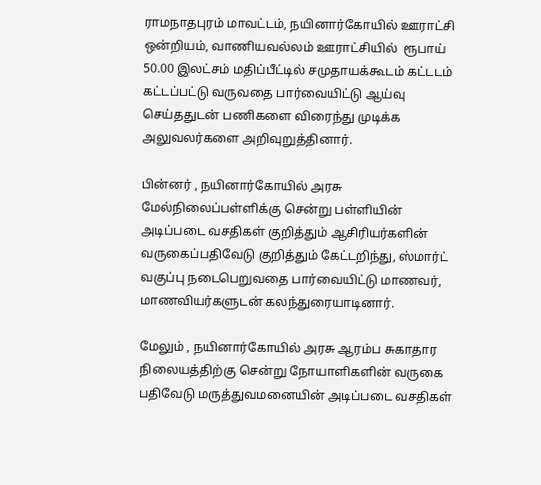ராமநாதபுரம் மாவட்டம், நயினார்கோயில் ஊராட்சி ஒன்றியம், வாணியவல்லம் ஊராட்சியில்  ரூபாய் 50.00 இலட்சம் மதிப்பீட்டில் சமுதாயக்கூடம் கட்டடம் கட்டப்பட்டு வருவதை பார்வையிட்டு ஆய்வு செய்ததுடன் பணிகளை விரைந்து முடிக்க அலுவலர்களை அறிவுறுத்தினார்.

பின்னர் , நயினார்கோயில் அரசு மேல்நிலைப்பள்ளிக்கு சென்று பள்ளியின் அடிப்படை வசதிகள் குறித்தும் ஆசிரியர்களின் வருகைப்பதிவேடு குறித்தும் கேட்டறிந்து, ஸ்மார்ட் வகுப்பு நடைபெறுவதை பார்வையிட்டு மாணவர், மாணவியர்களுடன் கலந்துரையாடினார்.

மேலும் , நயினார்கோயில் அரசு ஆரம்ப சுகாதார நிலையத்திற்கு சென்று நோயாளிகளின் வருகை பதிவேடு மருத்துவமனையின் அடிப்படை வசதிகள்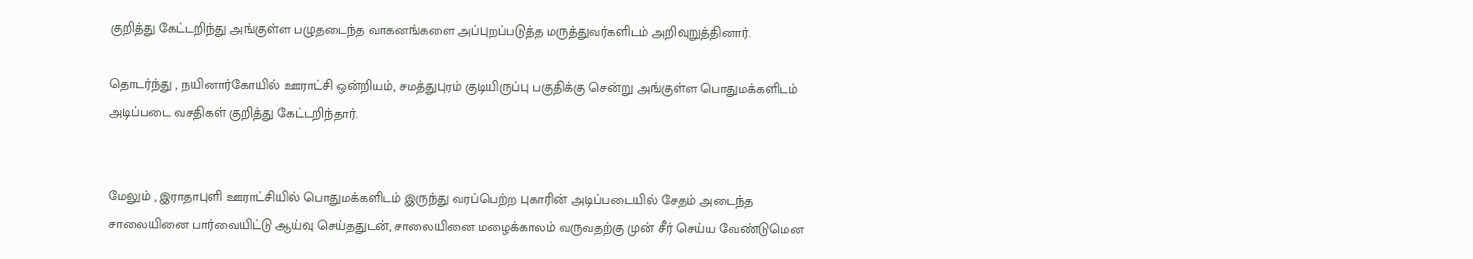குறித்து கேட்டறிந்து அங்குள்ள பழுதடைந்த வாகனங்களை அப்புறப்படுத்த மருத்துவர்களிடம் அறிவுறுத்தினார்.

தொடர்ந்து , நயினார்கோயில் ஊராட்சி ஒன்றியம், சமத்துபுரம் குடியிருப்பு பகுதிக்கு சென்று அங்குள்ள பொதுமக்களிடம் அடிப்படை வசதிகள் குறித்து கேட்டறிந்தார்.


மேலும் , இராதாபுளி ஊராட்சியில் பொதுமக்களிடம் இருந்து வரப்பெற்ற புகாரின் அடிப்படையில் சேதம் அடைந்த சாலையினை பார்வையிட்டு ஆய்வு செய்ததுடன், சாலையினை மழைக்காலம் வருவதற்கு முன் சீர் செய்ய வேண்டுமென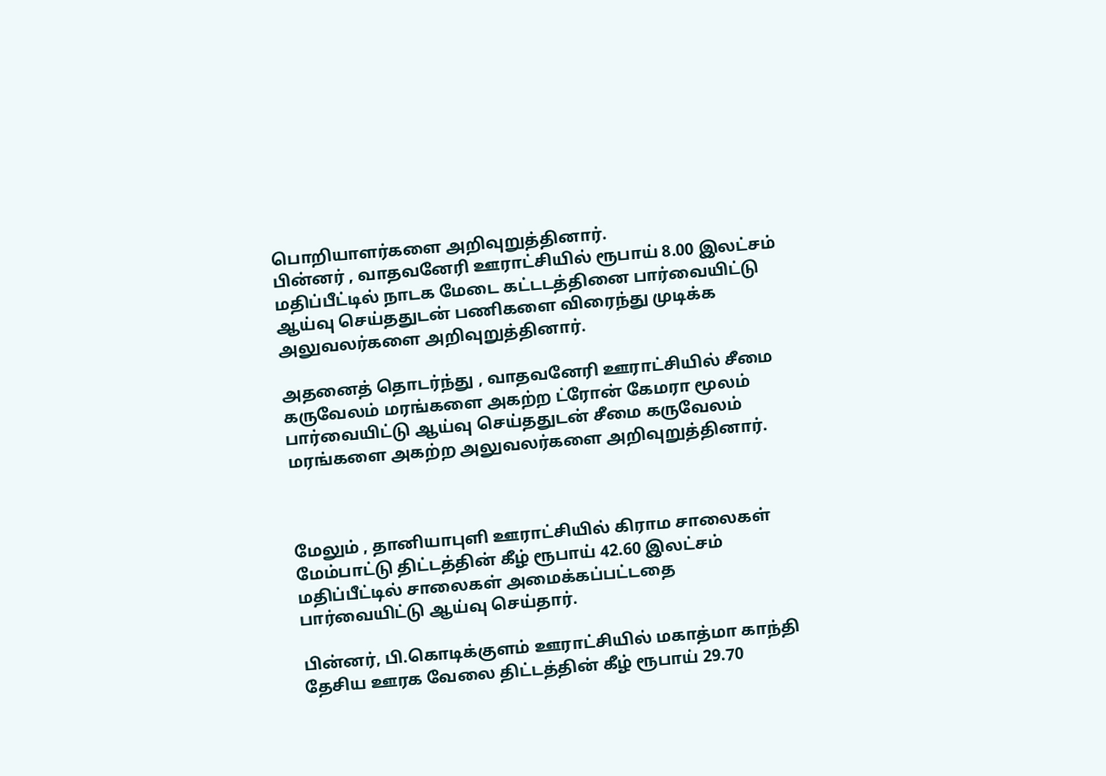பொறியாளர்களை அறிவுறுத்தினார்.
பின்னர் , வாதவனேரி ஊராட்சியில் ரூபாய் 8.00 இலட்சம் மதிப்பீட்டில் நாடக மேடை கட்டடத்தினை பார்வையிட்டு ஆய்வு செய்ததுடன் பணிகளை விரைந்து முடிக்க அலுவலர்களை அறிவுறுத்தினார்.

அதனைத் தொடர்ந்து , வாதவனேரி ஊராட்சியில் சீமை கருவேலம் மரங்களை அகற்ற ட்ரோன் கேமரா மூலம் பார்வையிட்டு ஆய்வு செய்ததுடன் சீமை கருவேலம் மரங்களை அகற்ற அலுவலர்களை அறிவுறுத்தினார்.



மேலும் , தானியாபுளி ஊராட்சியில் கிராம சாலைகள் மேம்பாட்டு திட்டத்தின் கீழ் ரூபாய் 42.60 இலட்சம் மதிப்பீட்டில் சாலைகள் அமைக்கப்பட்டதை பார்வையிட்டு ஆய்வு செய்தார்.

பின்னர், பி.கொடிக்குளம் ஊராட்சியில் மகாத்மா காந்தி தேசிய ஊரக வேலை திட்டத்தின் கீழ் ரூபாய் 29.70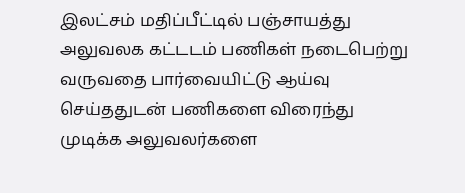இலட்சம் மதிப்பீட்டில் பஞ்சாயத்து அலுவலக கட்டடம் பணிகள் நடைபெற்று வருவதை பார்வையிட்டு ஆய்வு செய்ததுடன் பணிகளை விரைந்து முடிக்க அலுவலர்களை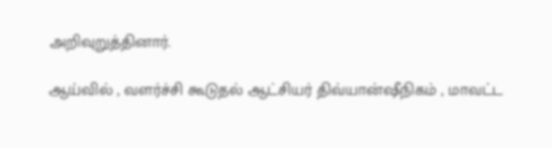அறிவுறுத்தினார்.

ஆய்வில் , வளர்ச்சி கூடுதல் ஆட்சியர் திவ்யான்ஷீநிகம் , மாவட்ட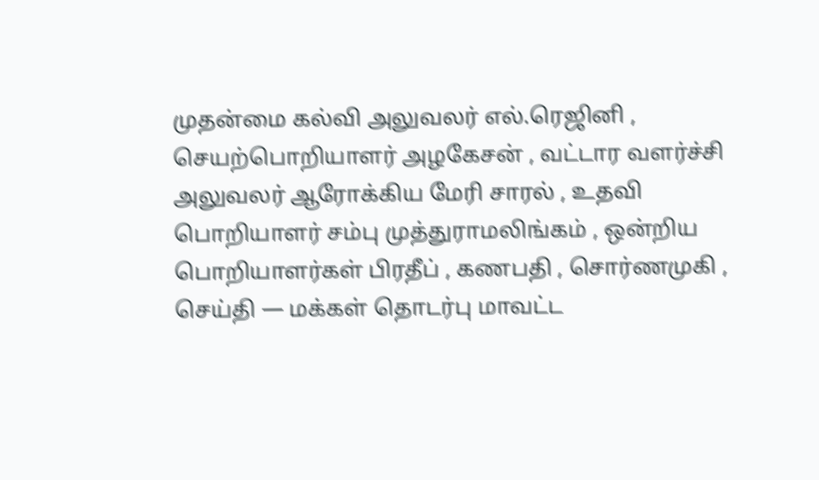முதன்மை கல்வி அலுவலர் எல்.ரெஜினி , செயற்பொறியாளர் அழகேசன் , வட்டார வளர்ச்சி அலுவலர் ஆரோக்கிய மேரி சாரல் , உதவி பொறியாளர் சம்பு முத்துராமலிங்கம் , ஒன்றிய பொறியாளர்கள் பிரதீப் , கணபதி , சொர்ணமுகி , செய்தி — மக்கள் தொடர்பு மாவட்ட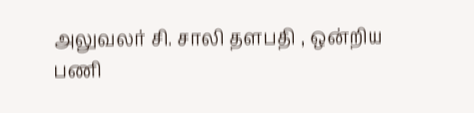அலுவலர் சி. சாலி தளபதி , ஒன்றிய பணி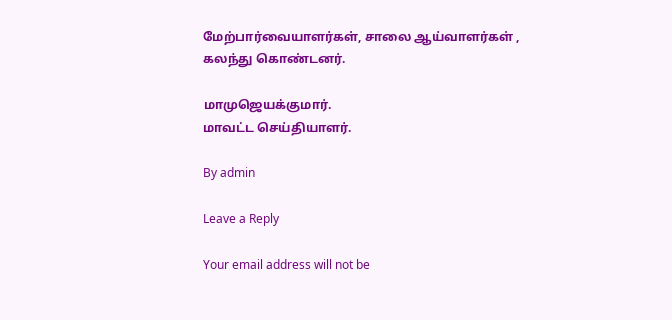மேற்பார்வையாளர்கள், சாலை ஆய்வாளர்கள் , கலந்து கொண்டனர்.

மாமுஜெயக்குமார்.
மாவட்ட செய்தியாளர்.

By admin

Leave a Reply

Your email address will not be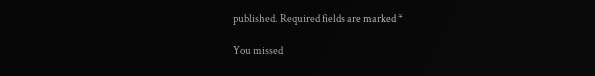published. Required fields are marked *

You missed